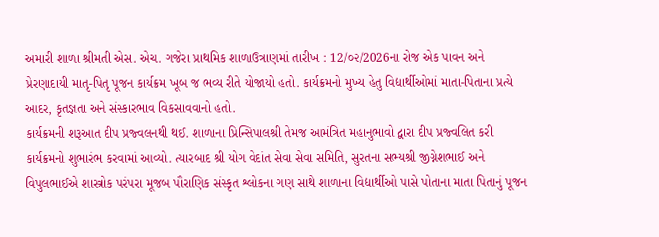અમારી શાળા શ્રીમતી એસ. એચ. ગજેરા પ્રાથમિક શાળાઉત્રાણમાં તારીખ : 12/૦૨/2026ના રોજ એક પાવન અને પ્રેરણાદાયી માતૃ-પિતૃ પૂજન કાર્યક્રમ ખૂબ જ ભવ્ય રીતે યોજાયો હતો. કાર્યક્રમનો મુખ્ય હેતુ વિદ્યાર્થીઓમાં માતા-પિતાના પ્રત્યે આદર, કૃતજ્ઞતા અને સંસ્કારભાવ વિકસાવવાનો હતો.
કાર્યક્રમની શરૂઆત દીપ પ્રજ્વલનથી થઈ. શાળાના પ્રિન્સિપાલશ્રી તેમજ આમંત્રિત મહાનુભાવો દ્વારા દીપ પ્રજ્વલિત કરી કાર્યક્રમનો શુભારંભ કરવામાં આવ્યો. ત્યારબાદ શ્રી યોગ વેદાંત સેવા સેવા સમિતિ, સુરતના સભ્યશ્રી જીગ્નેશભાઈ અને વિપુલભાઈએ શાસ્ત્રોક પરંપરા મૂજબ પૌરાણિક સંસ્કૃત શ્લોકના ગણ સાથે શાળાના વિદ્યાર્થીઓ પાસે પોતાના માતા પિતાનું પૂજન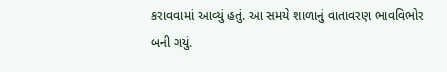કરાવવામાં આવ્યું હતું. આ સમયે શાળાનું વાતાવરણ ભાવવિભોર બની ગયું.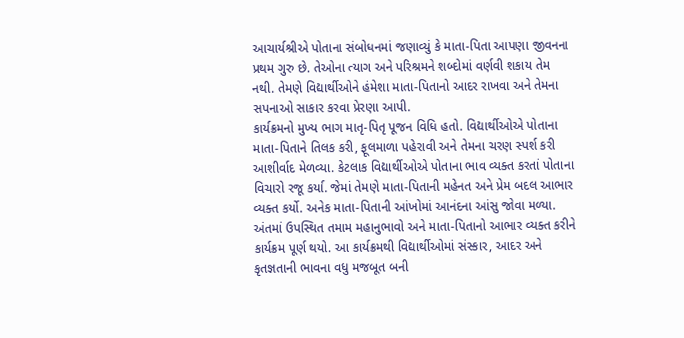આચાર્યશ્રીએ પોતાના સંબોધનમાં જણાવ્યું કે માતા-પિતા આપણા જીવનના પ્રથમ ગુરુ છે. તેઓના ત્યાગ અને પરિશ્રમને શબ્દોમાં વર્ણવી શકાય તેમ નથી. તેમણે વિદ્યાર્થીઓને હંમેશા માતા-પિતાનો આદર રાખવા અને તેમના સપનાઓ સાકાર કરવા પ્રેરણા આપી.
કાર્યક્રમનો મુખ્ય ભાગ માતૃ-પિતૃ પૂજન વિધિ હતો. વિદ્યાર્થીઓએ પોતાના માતા-પિતાને તિલક કરી, ફૂલમાળા પહેરાવી અને તેમના ચરણ સ્પર્શ કરી આશીર્વાદ મેળવ્યા. કેટલાક વિદ્યાર્થીઓએ પોતાના ભાવ વ્યક્ત કરતાં પોતાના વિચારો રજૂ કર્યા. જેમાં તેમણે માતા-પિતાની મહેનત અને પ્રેમ બદલ આભાર વ્યક્ત કર્યો. અનેક માતા-પિતાની આંખોમાં આનંદના આંસુ જોવા મળ્યા.
અંતમાં ઉપસ્થિત તમામ મહાનુભાવો અને માતા-પિતાનો આભાર વ્યક્ત કરીને કાર્યક્રમ પૂર્ણ થયો. આ કાર્યક્રમથી વિદ્યાર્થીઓમાં સંસ્કાર, આદર અને કૃતજ્ઞતાની ભાવના વધુ મજબૂત બની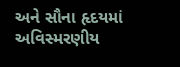અને સૌના હૃદયમાં અવિસ્મરણીય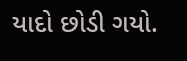યાદો છોડી ગયો.